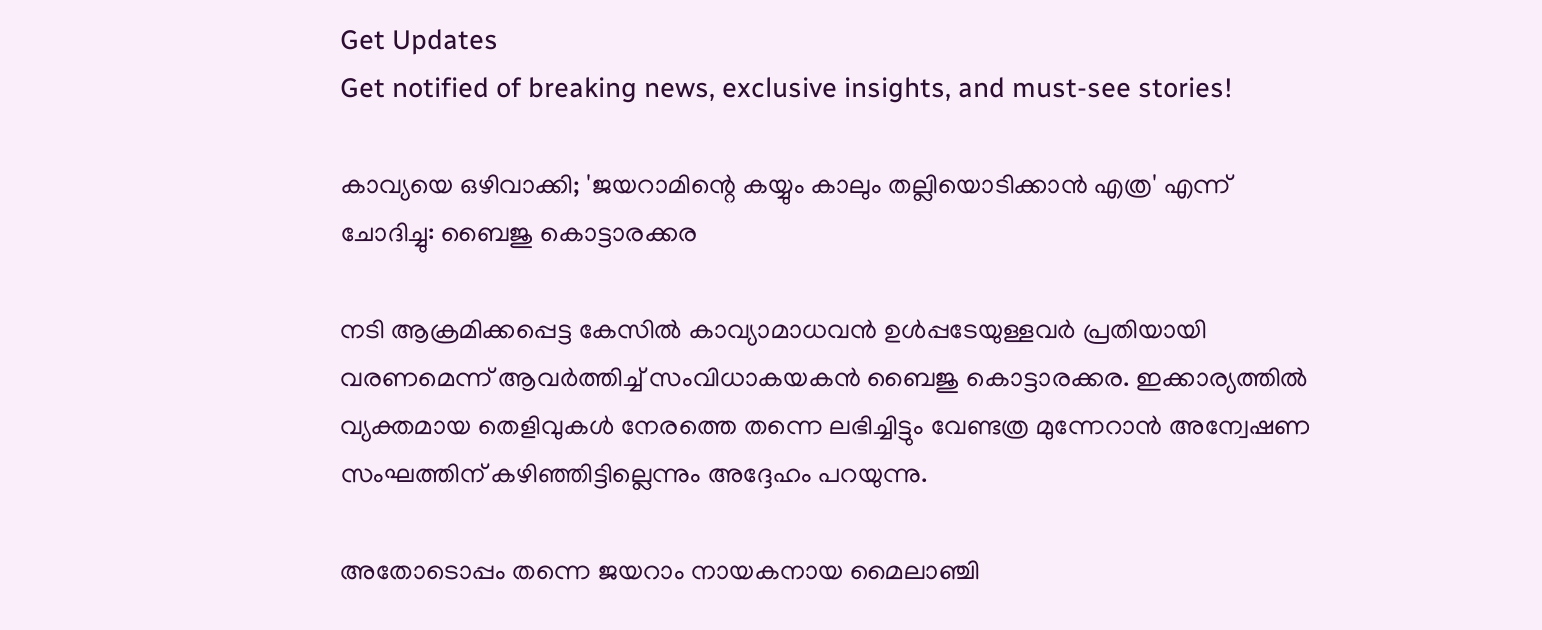Get Updates
Get notified of breaking news, exclusive insights, and must-see stories!

കാവ്യയെ ഒഴിവാക്കി; 'ജയറാമിന്റെ കയ്യും കാലും തല്ലിയൊടിക്കാന്‍ എത്ര' എന്ന് ചോദിച്ചു: ബൈജു കൊട്ടാരക്കര

നടി ആക്രമിക്കപ്പെട്ട കേസില്‍ കാവ്യാമാധവന്‍ ഉള്‍പ്പടേയുള്ളവർ പ്രതിയായി വരണമെന്ന് ആവർത്തിച്ച് സംവിധാകയകന്‍ ബൈജു കൊട്ടാരക്കര. ഇക്കാര്യത്തില്‍ വ്യക്തമായ തെളിവുകള്‍ നേരത്തെ തന്നെ ലഭിച്ചിട്ടും വേണ്ടത്ര മുന്നേറാന്‍ അന്വേഷണ സംഘത്തിന് കഴിഞ്ഞിട്ടില്ലെന്നും അദ്ദേഹം പറയുന്നു.

അതോടൊപ്പം തന്നെ ജയറാം നായകനായ മൈലാഞ്ചി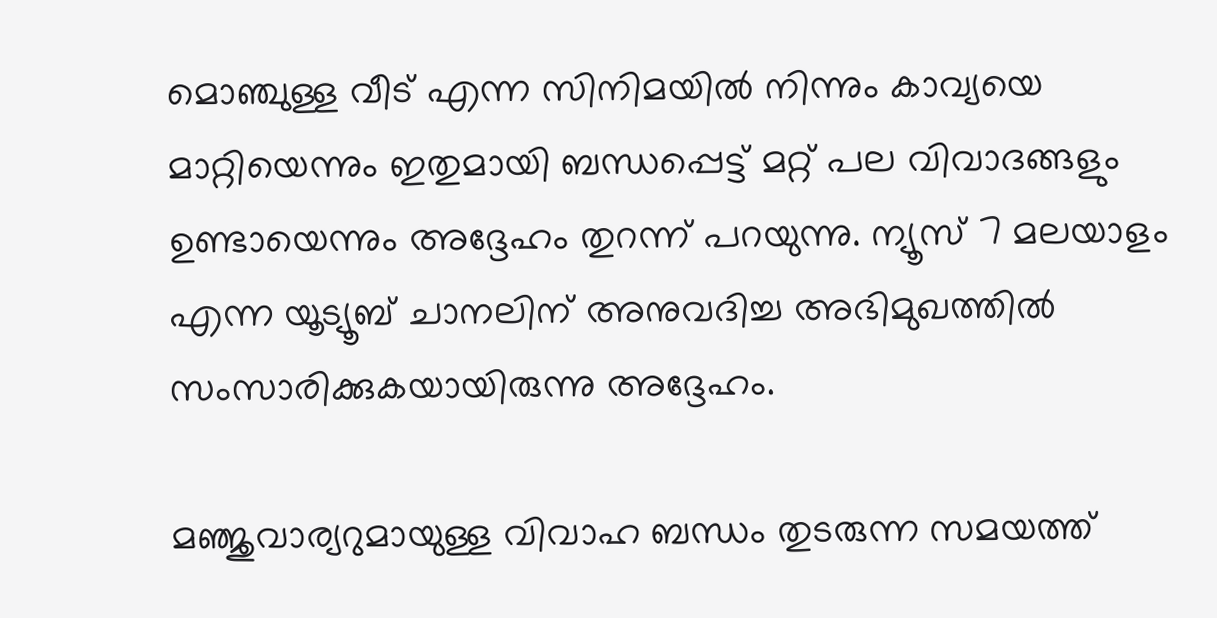മൊഞ്ചുള്ള വീട് എന്ന സിനിമയില്‍ നിന്നും കാവ്യയെ മാറ്റിയെന്നും ഇതുമായി ബന്ധപ്പെട്ട് മറ്റ് പല വിവാദങ്ങളും ഉണ്ടായെന്നും അദ്ദേഹം തുറന്ന് പറയുന്നു. ന്യൂസ് 7 മലയാളം എന്ന യൂട്യൂബ് ചാനലിന് അനുവദിച്ച അഭിമുഖത്തില്‍ സംസാരിക്കുകയായിരുന്നു അദ്ദേഹം.

മഞ്ജുവാര്യറുമായുള്ള വിവാഹ ബന്ധം തുടരുന്ന സമയത്ത്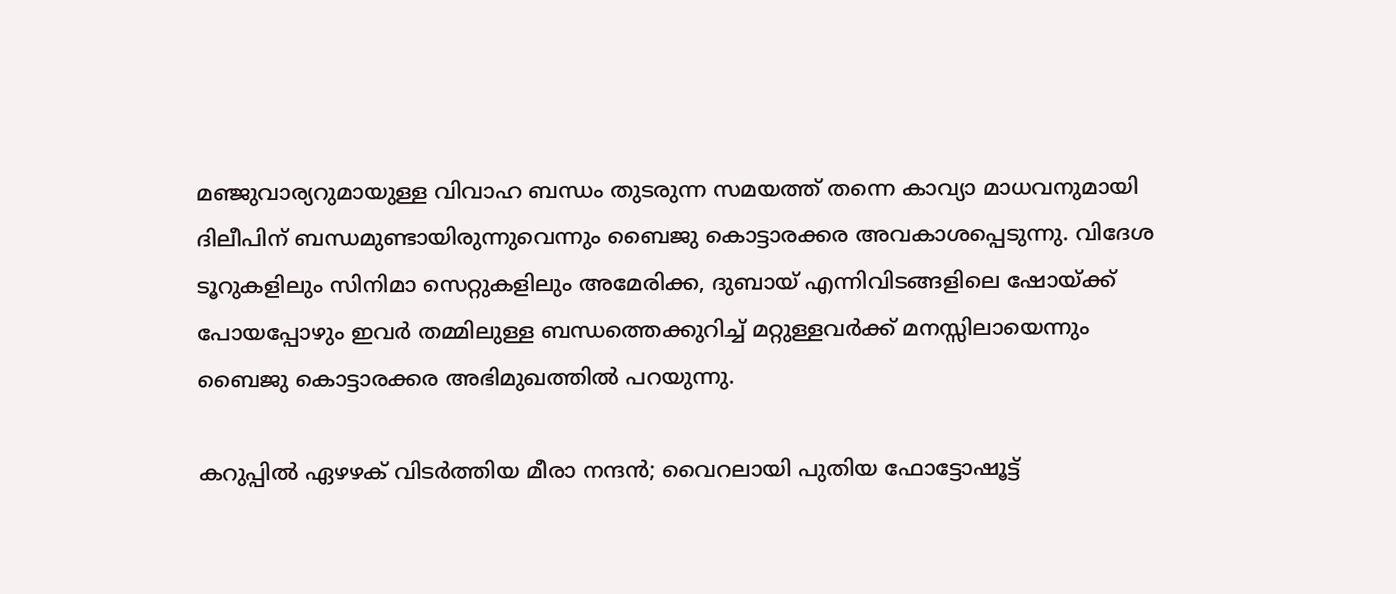മഞ്ജുവാര്യറുമായുള്ള വിവാഹ ബന്ധം തുടരുന്ന സമയത്ത് തന്നെ കാവ്യാ മാധവനുമായി ദിലീപിന് ബന്ധമുണ്ടായിരുന്നുവെന്നും ബൈജു കൊട്ടാരക്കര അവകാശപ്പെടുന്നു. വിദേശ ടൂറുകളിലും സിനിമാ സെറ്റുകളിലും അമേരിക്ക, ദുബായ് എന്നിവിടങ്ങളിലെ ഷോയ്ക്ക് പോയപ്പോഴും ഇവർ തമ്മിലുള്ള ബന്ധത്തെക്കുറിച്ച് മറ്റുള്ളവർക്ക് മനസ്സിലായെന്നും ബൈജു കൊട്ടാരക്കര അഭിമുഖത്തില്‍ പറയുന്നു.

കറുപ്പില്‍ ഏഴഴക് വിടർത്തിയ മീരാ നന്ദന്‍; വൈറലായി പുതിയ ഫോട്ടോഷൂട്ട്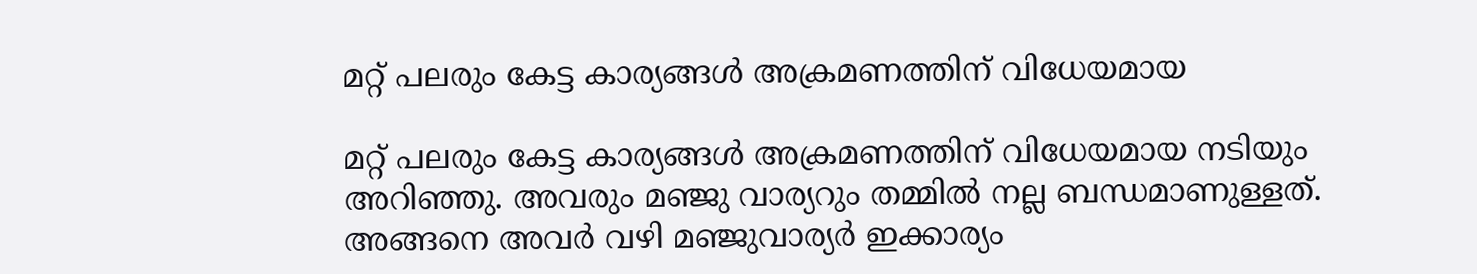മറ്റ് പലരും കേട്ട കാര്യങ്ങള്‍ അക്രമണത്തിന് വിധേയമായ

മറ്റ് പലരും കേട്ട കാര്യങ്ങള്‍ അക്രമണത്തിന് വിധേയമായ നടിയും അറിഞ്ഞു. അവരും മഞ്ജു വാര്യറും തമ്മില്‍ നല്ല ബന്ധമാണുള്ളത്. അങ്ങനെ അവർ വഴി മഞ്ജുവാര്യർ ഇക്കാര്യം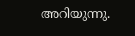അറിയുന്നു.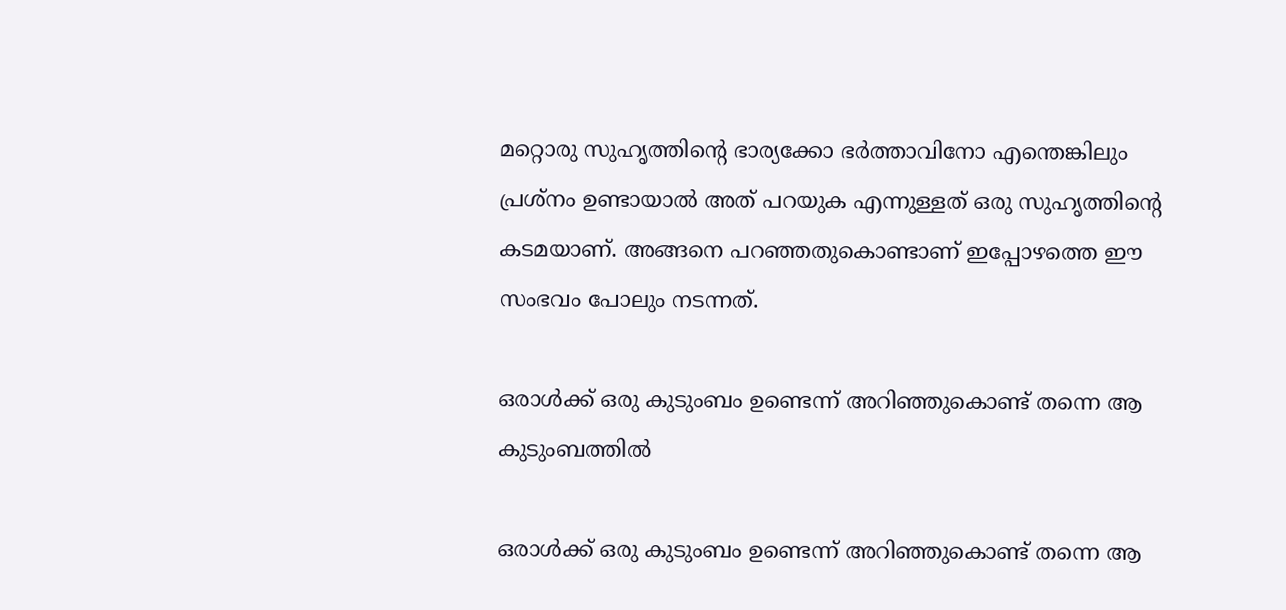മറ്റൊരു സുഹൃത്തിന്റെ ഭാര്യക്കോ ഭർത്താവിനോ എന്തെങ്കിലും പ്രശ്നം ഉണ്ടായാല്‍ അത് പറയുക എന്നുള്ളത് ഒരു സുഹൃത്തിന്റെ കടമയാണ്. അങ്ങനെ പറഞ്ഞതുകൊണ്ടാണ് ഇപ്പോഴത്തെ ഈ സംഭവം പോലും നടന്നത്.

ഒരാള്‍ക്ക് ഒരു കുടുംബം ഉണ്ടെന്ന് അറിഞ്ഞുകൊണ്ട് തന്നെ ആ കുടുംബത്തില്‍

ഒരാള്‍ക്ക് ഒരു കുടുംബം ഉണ്ടെന്ന് അറിഞ്ഞുകൊണ്ട് തന്നെ ആ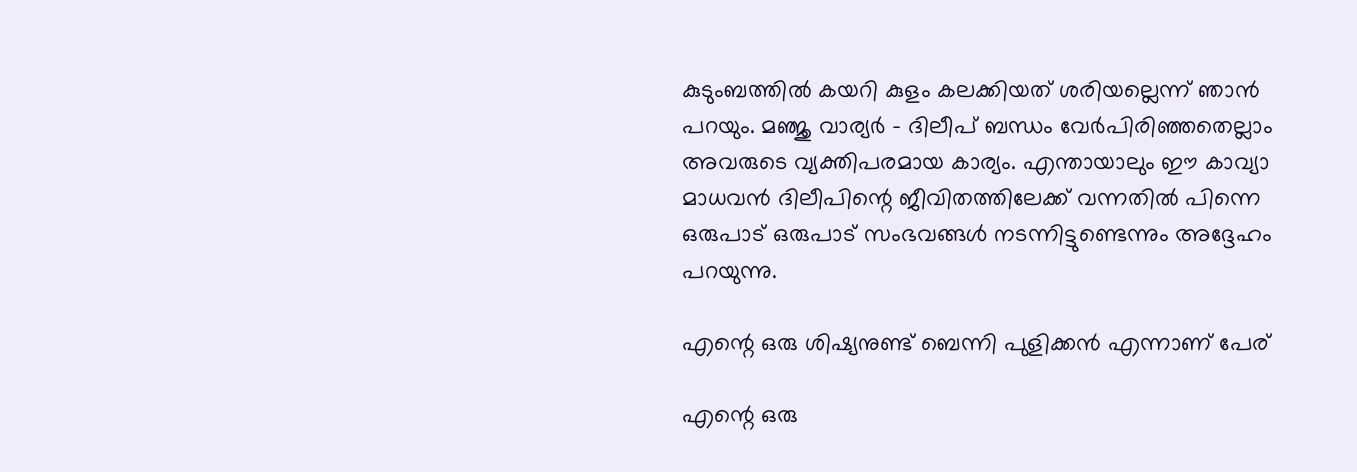കുടുംബത്തില്‍ കയറി കുളം കലക്കിയത് ശരിയല്ലെന്ന് ഞാന്‍ പറയും. മഞ്ജു വാര്യർ - ദിലീപ് ബന്ധം വേർപിരിഞ്ഞതെല്ലാം അവരുടെ വ്യക്തിപരമായ കാര്യം. എന്തായാലും ഈ കാവ്യാ മാധവന്‍ ദിലീപിന്റെ ജീവിതത്തിലേക്ക് വന്നതില്‍ പിന്നെ ഒരുപാട് ഒരുപാട് സംഭവങ്ങള്‍ നടന്നിട്ടുണ്ടെന്നും അദ്ദേഹം പറയുന്നു.

എന്റെ ഒരു ശിഷ്യനുണ്ട് ബെന്നി പുളിക്കന്‍ എന്നാണ് പേര്

എന്റെ ഒരു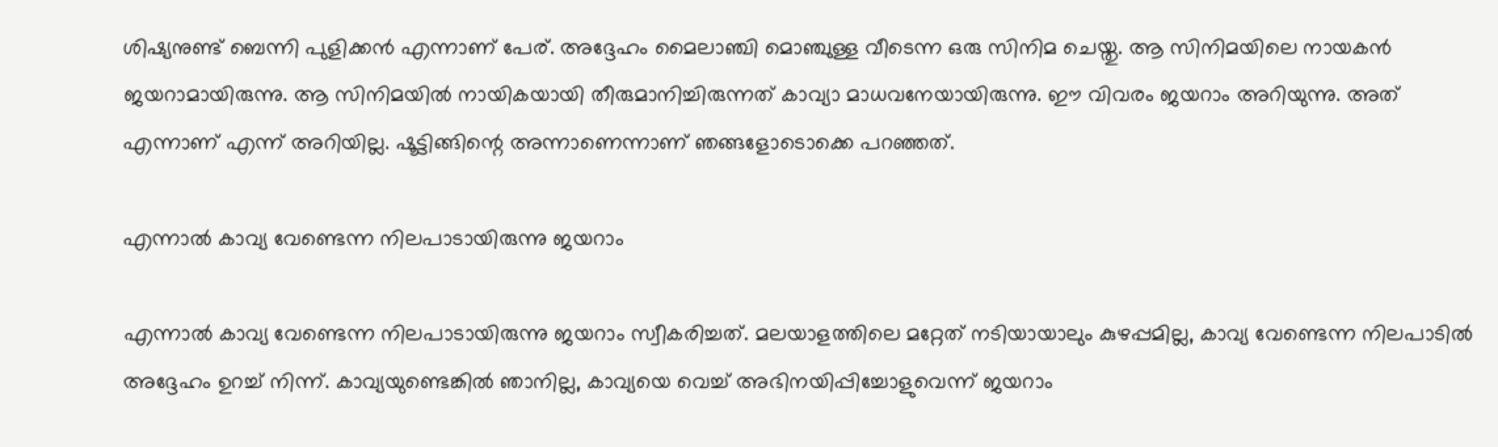ശിഷ്യനുണ്ട് ബെന്നി പുളിക്കന്‍ എന്നാണ് പേര്. അദ്ദേഹം മൈലാഞ്ചി മൊഞ്ചുള്ള വീടെന്ന ഒരു സിനിമ ചെയ്തു. ആ സിനിമയിലെ നായകന്‍ ജയറാമായിരുന്നു. ആ സിനിമയില്‍ നായികയായി തീരുമാനിച്ചിരുന്നത് കാവ്യാ മാധവനേയായിരുന്നു. ഈ വിവരം ജയറാം അറിയുന്നു. അത് എന്നാണ് എന്ന് അറിയില്ല. ഷൂട്ടിങ്ങിന്റെ അന്നാണെന്നാണ് ഞങ്ങളോടൊക്കെ പറഞ്ഞത്.

എന്നാല്‍ കാവ്യ വേണ്ടെന്ന നിലപാടായിരുന്നു ജയറാം

എന്നാല്‍ കാവ്യ വേണ്ടെന്ന നിലപാടായിരുന്നു ജയറാം സ്വീകരിച്ചത്. മലയാളത്തിലെ മറ്റേത് നടിയായാലും കുഴപ്പമില്ല, കാവ്യ വേണ്ടെന്ന നിലപാടില്‍ അദ്ദേഹം ഉറച്ച് നിന്ന്. കാവ്യയുണ്ടെങ്കില്‍ ഞാനില്ല, കാവ്യയെ വെച്ച് അഭിനയിപ്പിച്ചോളുവെന്ന് ജയറാം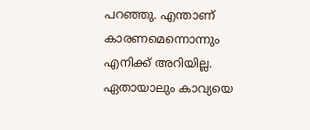പറഞ്ഞു. എന്താണ് കാരണമെന്നൊന്നും എനിക്ക് അറിയില്ല. ഏതായാലും കാവ്യയെ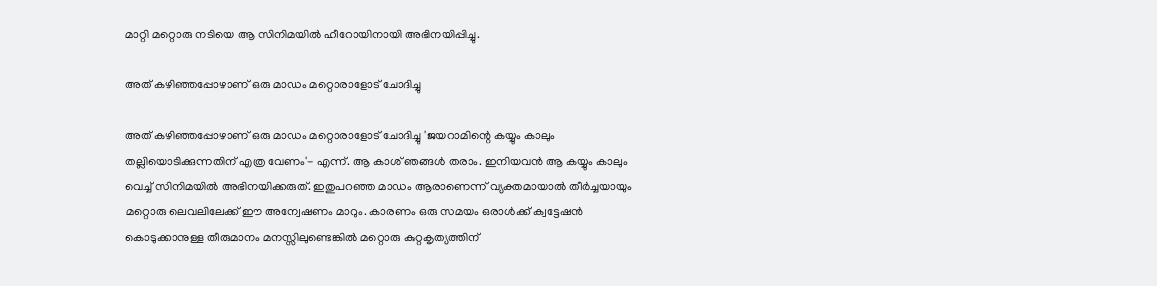മാറ്റി മറ്റൊരു നടിയെ ആ സിനിമയില്‍ ഹീറോയിനായി അഭിനയിപ്പിച്ചു.

അത് കഴിഞ്ഞപ്പോഴാണ് ഒരു മാഡം മറ്റൊരാളോട് ചോദിച്ചു

അത് കഴിഞ്ഞപ്പോഴാണ് ഒരു മാഡം മറ്റൊരാളോട് ചോദിച്ചു 'ജയറാമിന്റെ കയ്യും കാലും തല്ലിയൊടിക്കുന്നതിന് എത്ര വേണം'- എന്ന്. ആ കാശ് ഞങ്ങള്‍ തരാം. ഇനിയവന്‍ ആ കയ്യും കാലും വെച്ച് സിനിമയില്‍ അഭിനയിക്കരുത്. ഇതുപറഞ്ഞ മാഡം ആരാണെന്ന് വ്യക്തമായാല്‍ തീർച്ചയായും മറ്റൊരു ലെവലിലേക്ക് ഈ അന്വേഷണം മാറും. കാരണം ഒരു സമയം ഒരാള്‍ക്ക് ക്വട്ടേഷന്‍ കൊടുക്കാനുള്ള തീരുമാനം മനസ്സിലുണ്ടെങ്കില്‍ മറ്റൊരു കുറ്റകൃത്യത്തിന്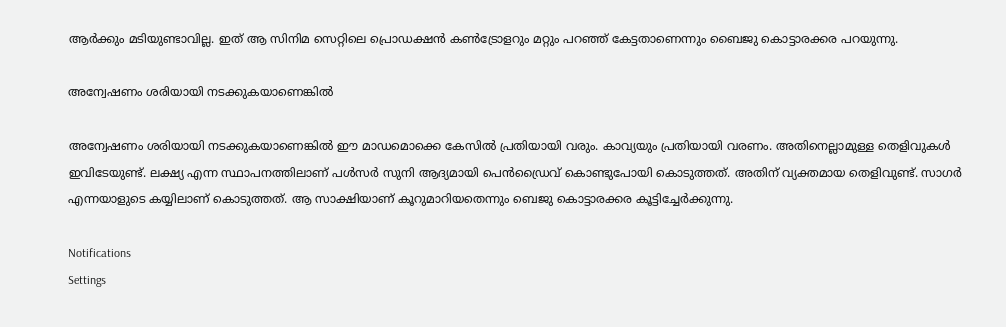ആർക്കും മടിയുണ്ടാവില്ല. ഇത് ആ സിനിമ സെറ്റിലെ പ്രൊഡക്ഷന്‍ കണ്‍ട്രോളറും മറ്റും പറഞ്ഞ് കേട്ടതാണെന്നും ബൈജു കൊട്ടാരക്കര പറയുന്നു.

അന്വേഷണം ശരിയായി നടക്കുകയാണെങ്കില്‍

അന്വേഷണം ശരിയായി നടക്കുകയാണെങ്കില്‍ ഈ മാഡമൊക്കെ കേസില്‍ പ്രതിയായി വരും. കാവ്യയും പ്രതിയായി വരണം. അതിനെല്ലാമുള്ള തെളിവുകള്‍ ഇവിടേയുണ്ട്. ലക്ഷ്യ എന്ന സ്ഥാപനത്തിലാണ് പള്‍സർ സുനി ആദ്യമായി പെന്‍ഡ്രൈവ് കൊണ്ടുപോയി കൊടുത്തത്. അതിന് വ്യക്തമായ തെളിവുണ്ട്. സാഗർ എന്നയാളുടെ കയ്യിലാണ് കൊടുത്തത്. ആ സാക്ഷിയാണ് കൂറുമാറിയതെന്നും ബെജു കൊട്ടാരക്കര കൂട്ടിച്ചേർക്കുന്നു.

Notifications
Settings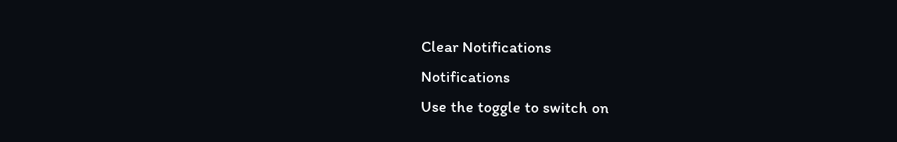Clear Notifications
Notifications
Use the toggle to switch on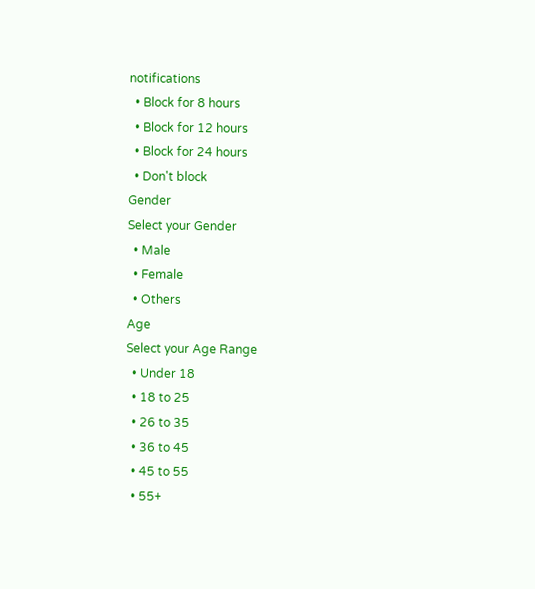notifications
  • Block for 8 hours
  • Block for 12 hours
  • Block for 24 hours
  • Don't block
Gender
Select your Gender
  • Male
  • Female
  • Others
Age
Select your Age Range
  • Under 18
  • 18 to 25
  • 26 to 35
  • 36 to 45
  • 45 to 55
  • 55+